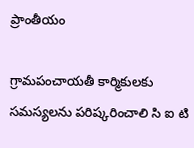ప్రాంతీయం

గ్రామపంచాయతీ కార్మికులకు సమస్యలను పరిష్కరించాలి సి ఐ టి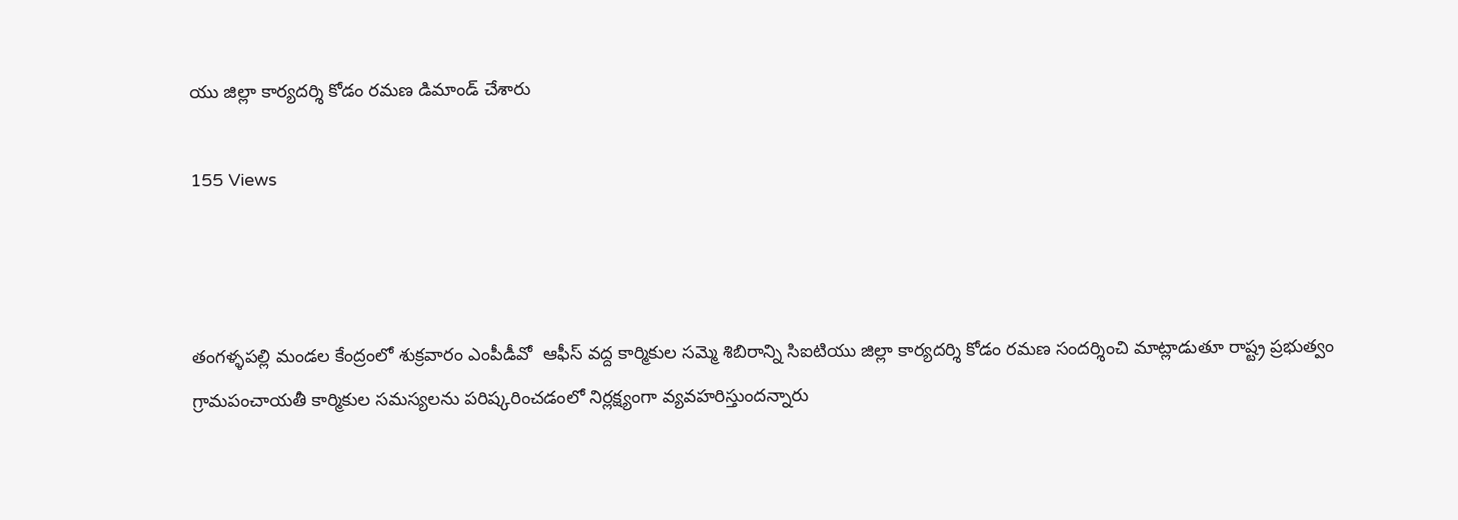యు జిల్లా కార్యదర్శి కోడం రమణ డిమాండ్ చేశారు

155 Views



తంగళ్ళపల్లి మండల కేంద్రంలో శుక్రవారం ఎంపీడీవో  ఆఫీస్ వద్ద కార్మికుల సమ్మె శిబిరాన్ని సిఐటియు జిల్లా కార్యదర్శి కోడం రమణ సందర్శించి మాట్లాడుతూ రాష్ట్ర ప్రభుత్వం గ్రామపంచాయతీ కార్మికుల సమస్యలను పరిష్కరించడంలో నిర్లక్ష్యంగా వ్యవహరిస్తుందన్నారు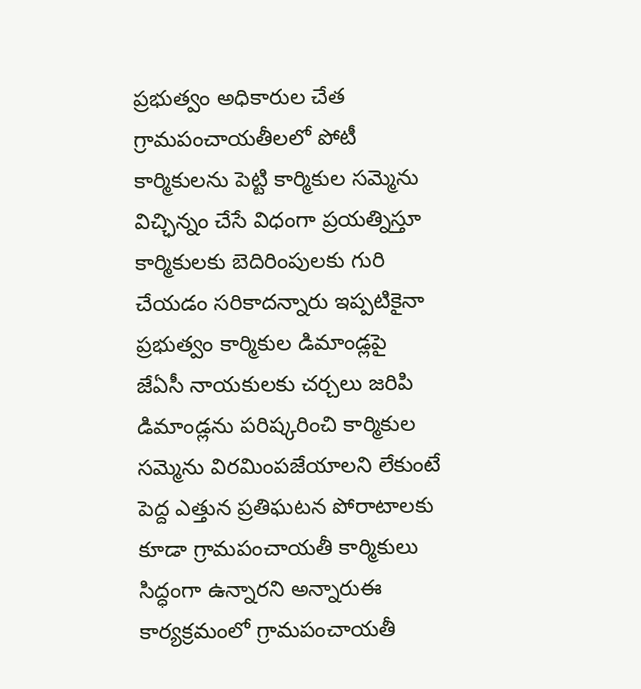ప్రభుత్వం అధికారుల చేత గ్రామపంచాయతీలలో పోటీ కార్మికులను పెట్టి కార్మికుల సమ్మెను విచ్ఛిన్నం చేసే విధంగా ప్రయత్నిస్తూ కార్మికులకు బెదిరింపులకు గురి చేయడం సరికాదన్నారు ఇప్పటికైనా ప్రభుత్వం కార్మికుల డిమాండ్లపై జేఏసీ నాయకులకు చర్చలు జరిపి డిమాండ్లను పరిష్కరించి కార్మికుల సమ్మెను విరమింపజేయాలని లేకుంటే పెద్ద ఎత్తున ప్రతిఘటన పోరాటాలకు కూడా గ్రామపంచాయతీ కార్మికులు సిద్ధంగా ఉన్నారని అన్నారుఈ కార్యక్రమంలో గ్రామపంచాయతీ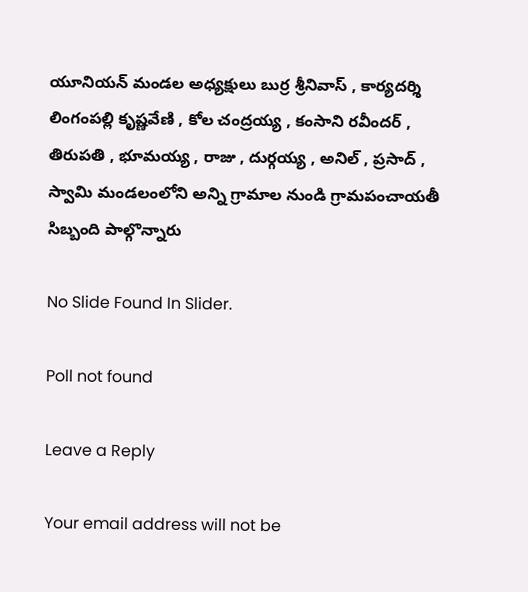యూనియన్ మండల అధ్యక్షులు బుర్ర శ్రీనివాస్ , కార్యదర్శి లింగంపల్లి కృష్ణవేణి , కోల చంద్రయ్య , కంసాని రవీందర్ , తిరుపతి , భూమయ్య , రాజు , దుర్గయ్య , అనిల్ , ప్రసాద్ , స్వామి మండలంలోని అన్ని గ్రామాల నుండి గ్రామపంచాయతీ సిబ్బంది పాల్గొన్నారు

No Slide Found In Slider.

Poll not found

Leave a Reply

Your email address will not be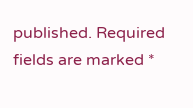published. Required fields are marked *